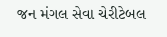જન મંગલ સેવા ચેરીટેબલ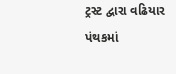ટ્રસ્ટ દ્વારા વઢિયાર પંથકમાં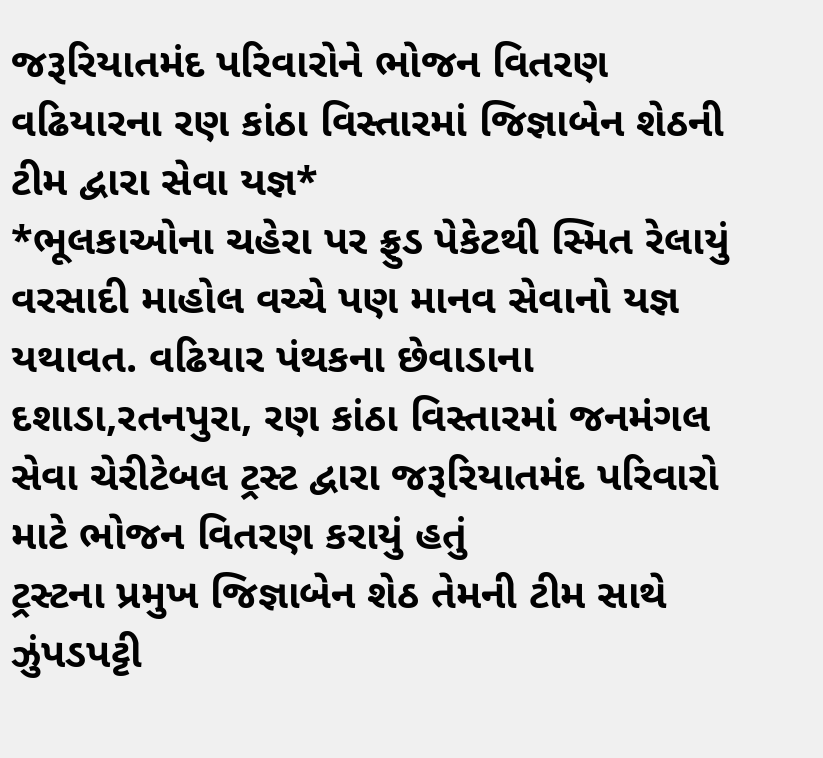જરૂરિયાતમંદ પરિવારોને ભોજન વિતરણ
વઢિયારના રણ કાંઠા વિસ્તારમાં જિજ્ઞાબેન શેઠની ટીમ દ્વારા સેવા યજ્ઞ*
*ભૂલકાઓના ચહેરા પર ફ્રુડ પેકેટથી સ્મિત રેલાયું
વરસાદી માહોલ વચ્ચે પણ માનવ સેવાનો યજ્ઞ યથાવત. વઢિયાર પંથકના છેવાડાના દશાડા,રતનપુરા, રણ કાંઠા વિસ્તારમાં જનમંગલ સેવા ચેરીટેબલ ટ્રસ્ટ દ્વારા જરૂરિયાતમંદ પરિવારો માટે ભોજન વિતરણ કરાયું હતું
ટ્રસ્ટના પ્રમુખ જિજ્ઞાબેન શેઠ તેમની ટીમ સાથે ઝુંપડપટ્ટી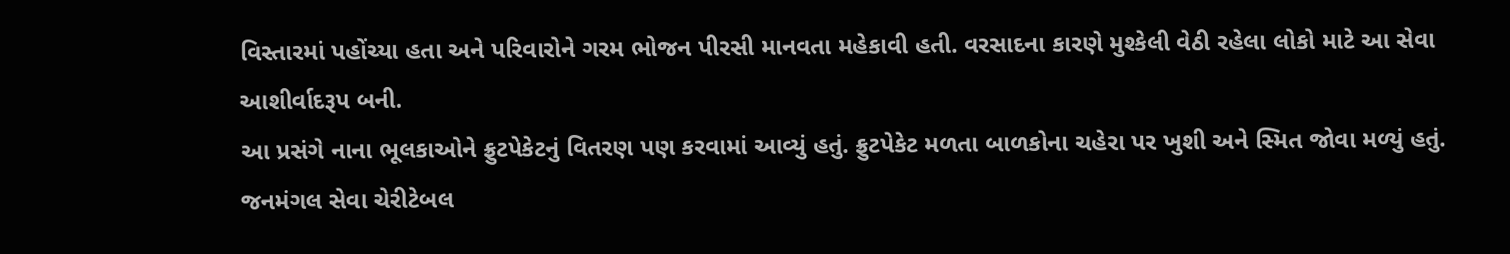વિસ્તારમાં પહોંચ્યા હતા અને પરિવારોને ગરમ ભોજન પીરસી માનવતા મહેકાવી હતી. વરસાદના કારણે મુશ્કેલી વેઠી રહેલા લોકો માટે આ સેવા આશીર્વાદરૂપ બની.
આ પ્રસંગે નાના ભૂલકાઓને ફ્રુટપેકેટનું વિતરણ પણ કરવામાં આવ્યું હતું. ફ્રુટપેકેટ મળતા બાળકોના ચહેરા પર ખુશી અને સ્મિત જોવા મળ્યું હતું.
જનમંગલ સેવા ચેરીટેબલ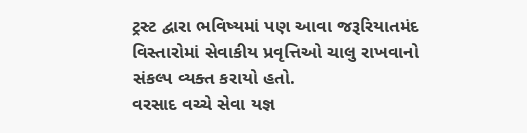ટ્રસ્ટ દ્વારા ભવિષ્યમાં પણ આવા જરૂરિયાતમંદ વિસ્તારોમાં સેવાકીય પ્રવૃત્તિઓ ચાલુ રાખવાનો સંકલ્પ વ્યક્ત કરાયો હતો.
વરસાદ વચ્ચે સેવા યજ્ઞ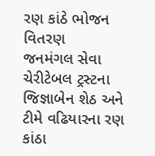રણ કાંઠે ભોજન વિતરણ
જનમંગલ સેવા ચેરીટેબલ ટ્રસ્ટના જિજ્ઞાબેન શેઠ અને ટીમે વઢિયારના રણ કાંઠા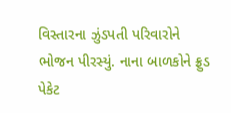વિસ્તારના ઝુંડપતી પરિવારોને ભોજન પીરસ્યું. નાના બાળકોને ફ્રુડ પેકેટ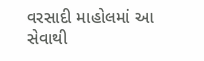વરસાદી માહોલમાં આ સેવાથી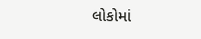લોકોમાં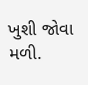ખુશી જોવા મળી.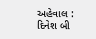અહેવાલ : દિનેશ બી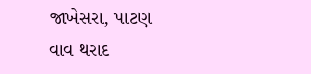જાખેસરા, પાટણ
વાવ થરાદ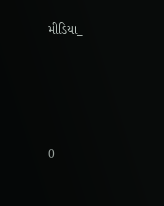મીડિયા_





0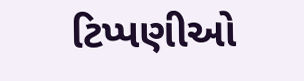ટિપ્પણીઓ